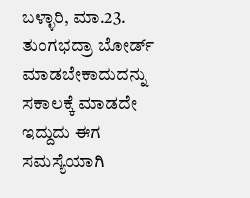ಬಳ್ಳಾರಿ, ಮಾ.23. ತುಂಗಭದ್ರಾ ಬೋರ್ಡ್ ಮಾಡಬೇಕಾದುದನ್ನು ಸಕಾಲಕ್ಕೆ ಮಾಡದೇ ಇದ್ದುದು ಈಗ ಸಮಸ್ಯೆಯಾಗಿ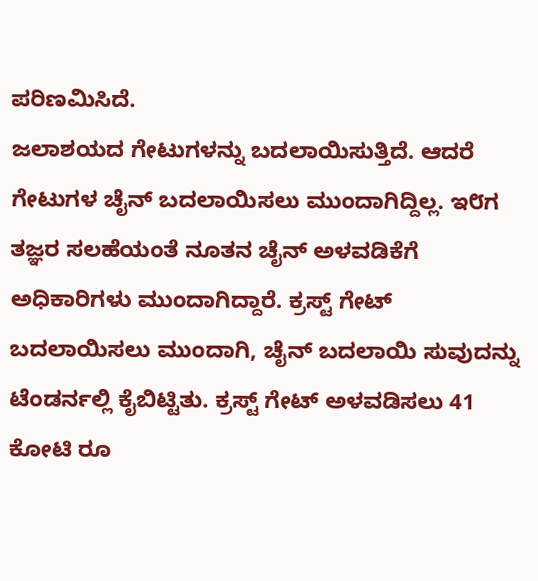ಪರಿಣಮಿಸಿದೆ.
ಜಲಾಶಯದ ಗೇಟುಗಳನ್ನು ಬದಲಾಯಿಸುತ್ತಿದೆ. ಆದರೆ ಗೇಟುಗಳ ಚೈನ್ ಬದಲಾಯಿಸಲು ಮುಂದಾಗಿದ್ದಿಲ್ಲ. ಇ೮ಗ ತಜ್ಞರ ಸಲಹೆಯಂತೆ ನೂತನ ಚೈನ್ ಅಳವಡಿಕೆಗೆ ಅಧಿಕಾರಿಗಳು ಮುಂದಾಗಿದ್ದಾರೆ. ಕ್ರಸ್ಟ್ ಗೇಟ್ ಬದಲಾಯಿಸಲು ಮುಂದಾಗಿ, ಚೈನ್ ಬದಲಾಯಿ ಸುವುದನ್ನು ಟೆಂಡರ್ನಲ್ಲಿ ಕೈಬಿಟ್ಟಿತು. ಕ್ರಸ್ಟ್ ಗೇಟ್ ಅಳವಡಿಸಲು 41 ಕೋಟಿ ರೂ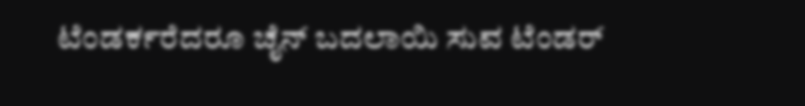ಟೆಂಡರ್ಕರೆದರೂ ಚೈನ್ ಬದಲಾಯಿ ಸುವ ಟೆಂಡರ್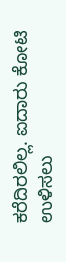ಕರೆದಿರಲಿಲ್ಲ. ಐದಾರು ಕೋಟಿ ಉಳಿಸಲು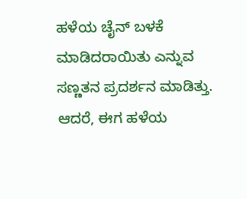ಹಳೆಯ ಚೈನ್ ಬಳಕೆ ಮಾಡಿದರಾಯಿತು ಎನ್ನುವ ಸಣ್ಣತನ ಪ್ರದರ್ಶನ ಮಾಡಿತ್ತು. ಆದರೆ, ಈಗ ಹಳೆಯ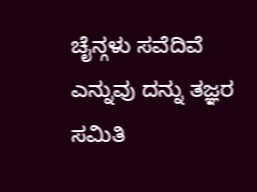ಚೈನ್ಗಳು ಸವೆದಿವೆ ಎನ್ನುವು ದನ್ನು ತಜ್ಞರ ಸಮಿತಿ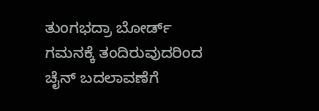ತುಂಗಭದ್ರಾ ಬೋರ್ಡ್ ಗಮನಕ್ಕೆ ತಂದಿರುವುದರಿಂದ ಚೈನ್ ಬದಲಾವಣೆಗೆ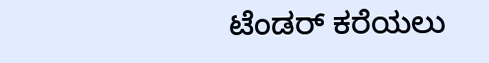ಟೆಂಡರ್ ಕರೆಯಲು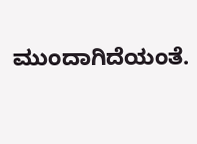ಮುಂದಾಗಿದೆಯಂತೆ.